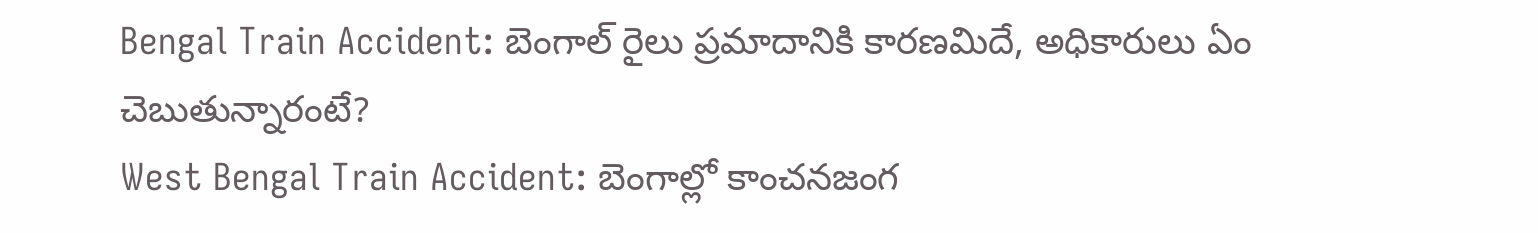Bengal Train Accident: బెంగాల్ రైలు ప్రమాదానికి కారణమిదే, అధికారులు ఏం చెబుతున్నారంటే?
West Bengal Train Accident: బెంగాల్లో కాంచనజంగ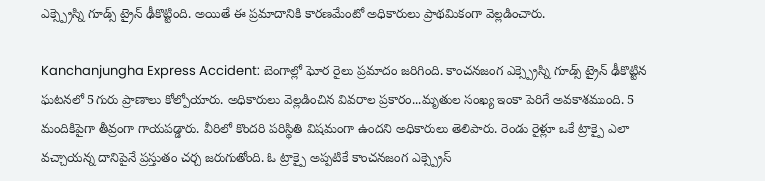ఎక్స్ప్రెస్ని గూడ్స్ ట్రైన్ ఢీకొట్టింది. అయితే ఈ ప్రమాదానికి కారణమేంటో అధికారులు ప్రాథమికంగా వెల్లడించారు.

Kanchanjungha Express Accident: బెంగాల్లో ఘోర రైలు ప్రమాదం జరిగింది. కాంచనజంగ ఎక్స్ప్రెస్ని గూడ్స్ ట్రైన్ ఢీకొట్టిన ఘటనలో 5గురు ప్రాణాలు కోల్పోయారు. అధికారులు వెల్లడించిన వివరాల ప్రకారం...మృతుల సంఖ్య ఇంకా పెరిగే అవకాశముంది. 5 మందికిపైగా తీవ్రంగా గాయపడ్డారు. వీరిలో కొందరి పరిస్థితి విషమంగా ఉందని అధికారులు తెలిపారు. రెండు రైళ్లూ ఒకే ట్రాక్పై ఎలా వచ్చాయన్న దానిపైనే ప్రస్తుతం చర్చ జరుగుతోంది. ఓ ట్రాక్పై అప్పటికే కాంచనజంగ ఎక్స్ప్రెస్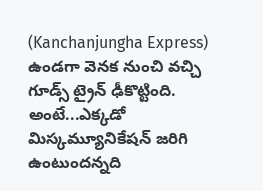(Kanchanjungha Express) ఉండగా వెనక నుంచి వచ్చి గూడ్స్ ట్రైన్ ఢీకొట్టింది. అంటే...ఎక్కడో మిస్కమ్యూనికేషన్ జరిగి ఉంటుందన్నది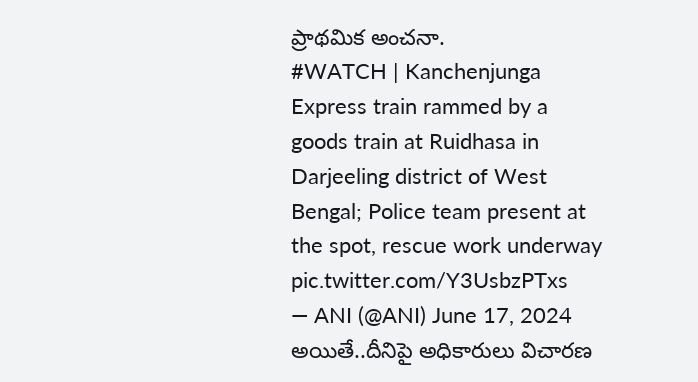ప్రాథమిక అంచనా.
#WATCH | Kanchenjunga Express train rammed by a goods train at Ruidhasa in Darjeeling district of West Bengal; Police team present at the spot, rescue work underway pic.twitter.com/Y3UsbzPTxs
— ANI (@ANI) June 17, 2024
అయితే..దీనిపై అధికారులు విచారణ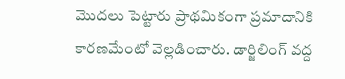మొదలు పెట్టారు ప్రాథమికంగా ప్రమాదానికి కారణమేంటో వెల్లడించారు. డార్జిలింగ్ వద్ద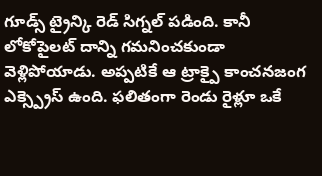గూడ్స్ ట్రైన్కి రెడ్ సిగ్నల్ పడింది. కానీ లోకోపైలట్ దాన్ని గమనించకుండా వెళ్లిపోయాడు. అప్పటికే ఆ ట్రాక్పై కాంచనజంగ ఎక్స్ప్రెస్ ఉంది. ఫలితంగా రెండు రైళ్లూ ఒకే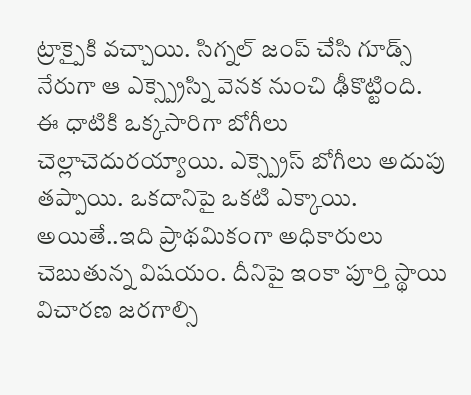ట్రాక్పైకి వచ్చాయి. సిగ్నల్ జంప్ చేసి గూడ్స్ నేరుగా ఆ ఎక్స్ప్రెస్ని వెనక నుంచి ఢీకొట్టింది. ఈ ధాటికి ఒక్కసారిగా బోగీలు చెల్లాచెదురయ్యాయి. ఎక్స్ప్రెస్ బోగీలు అదుపు తప్పాయి. ఒకదానిపై ఒకటి ఎక్కాయి. అయితే..ఇది ప్రాథమికంగా అధికారులు చెబుతున్న విషయం. దీనిపై ఇంకా పూర్తి స్థాయి విచారణ జరగాల్సి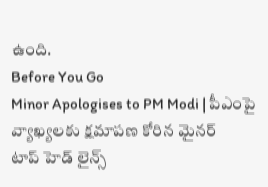ఉంది.
Before You Go
Minor Apologises to PM Modi | పీఎంపై వ్యాఖ్యలకు క్షమాపణ కోరిన మైనర్
టాప్ హెడ్ లైన్స్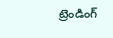ట్రెండింగ్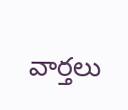వార్తలు